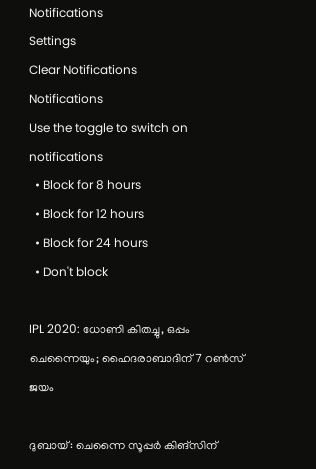Notifications
Settings
Clear Notifications
Notifications
Use the toggle to switch on notifications
  • Block for 8 hours
  • Block for 12 hours
  • Block for 24 hours
  • Don't block

IPL 2020: ധോണി കിതച്ചു, ഒപ്പം ചെന്നൈയും; ഹൈദരാബാദിന് 7 റണ്‍സ് ജയം

ദുബായ്: ചെന്നൈ സൂപ്പര്‍ കിങ്‌സിന്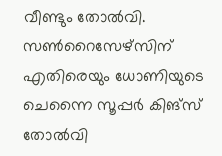വീണ്ടും തോല്‍വി. സണ്‍റൈസേഴ്‌സിന് എതിരെയും ധോണിയുടെ ചെന്നൈ സൂപ്പര്‍ കിങ്‌സ് തോല്‍വി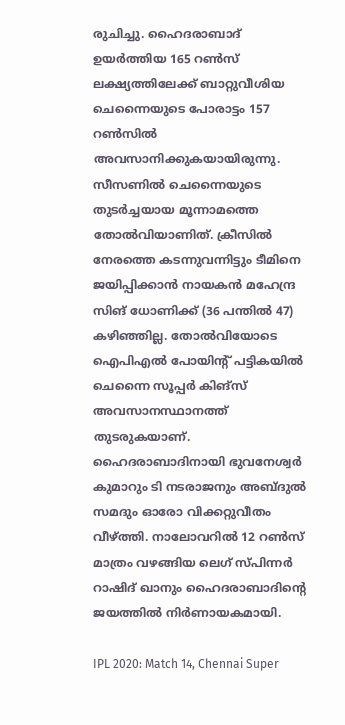രുചിച്ചു. ഹൈദരാബാദ് ഉയര്‍ത്തിയ 165 റണ്‍സ് ലക്ഷ്യത്തിലേക്ക് ബാറ്റുവീശിയ ചെന്നൈയുടെ പോരാട്ടം 157 റണ്‍സില്‍ അവസാനിക്കുകയായിരുന്നു. സീസണില്‍ ചെന്നൈയുടെ തുടര്‍ച്ചയായ മൂന്നാമത്തെ തോല്‍വിയാണിത്. ക്രീസില്‍ നേരത്തെ കടന്നുവന്നിട്ടും ടീമിനെ ജയിപ്പിക്കാന്‍ നായകന്‍ മഹേന്ദ്ര സിങ് ധോണിക്ക് (36 പന്തിൽ 47) കഴിഞ്ഞില്ല. തോല്‍വിയോടെ ഐപിഎല്‍ പോയിന്റ് പട്ടികയില്‍ ചെന്നൈ സൂപ്പര്‍ കിങ്‌സ് അവസാനസ്ഥാനത്ത് തുടരുകയാണ്. ഹൈദരാബാദിനായി ഭുവനേശ്വര്‍ കുമാറും ടി നടരാജനും അബ്ദുല്‍ സമദും ഓരോ വിക്കറ്റുവീതം വീഴ്ത്തി. നാലോവറില്‍ 12 റണ്‍സ് മാത്രം വഴങ്ങിയ ലെഗ് സ്പിന്നര്‍ റാഷിദ് ഖാനും ഹൈദരാബാദിന്റെ ജയത്തില്‍ നിര്‍ണായകമായി.

IPL 2020: Match 14, Chennai Super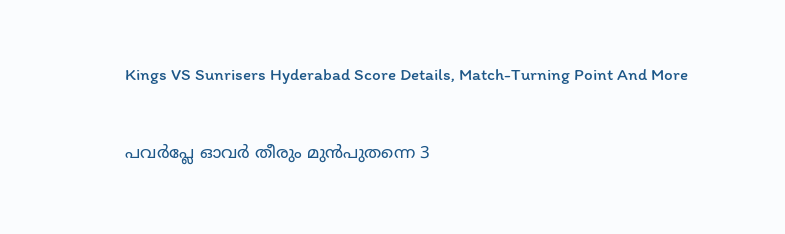Kings VS Sunrisers Hyderabad Score Details, Match-Turning Point And More

പവര്‍പ്ലേ ഓവര്‍ തീരും മുന്‍പുതന്നെ 3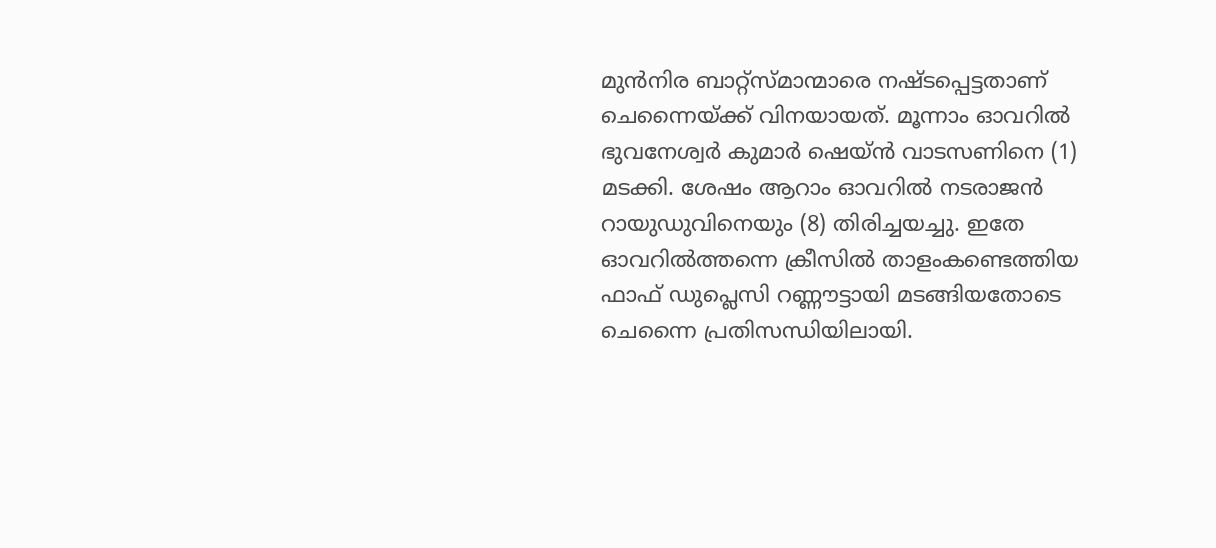മുന്‍നിര ബാറ്റ്‌സ്മാന്മാരെ നഷ്ടപ്പെട്ടതാണ് ചെന്നൈയ്ക്ക് വിനയായത്. മൂന്നാം ഓവറില്‍ ഭുവനേശ്വര്‍ കുമാര്‍ ഷെയ്ന്‍ വാടസണിനെ (1) മടക്കി. ശേഷം ആറാം ഓവറില്‍ നടരാജന്‍ റായുഡുവിനെയും (8) തിരിച്ചയച്ചു. ഇതേ ഓവറില്‍ത്തന്നെ ക്രീസില്‍ താളംകണ്ടെത്തിയ ഫാഫ് ഡുപ്ലെസി റണ്ണൗട്ടായി മടങ്ങിയതോടെ ചെന്നൈ പ്രതിസന്ധിയിലായി.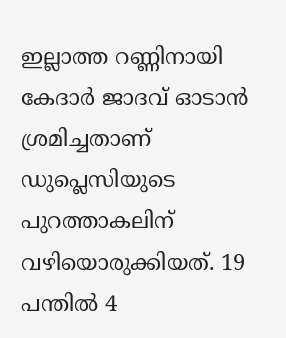ഇല്ലാത്ത റണ്ണിനായി കേദാര്‍ ജാദവ് ഓടാന്‍ ശ്രമിച്ചതാണ് ഡുപ്ലെസിയുടെ പുറത്താകലിന് വഴിയൊരുക്കിയത്. 19 പന്തില്‍ 4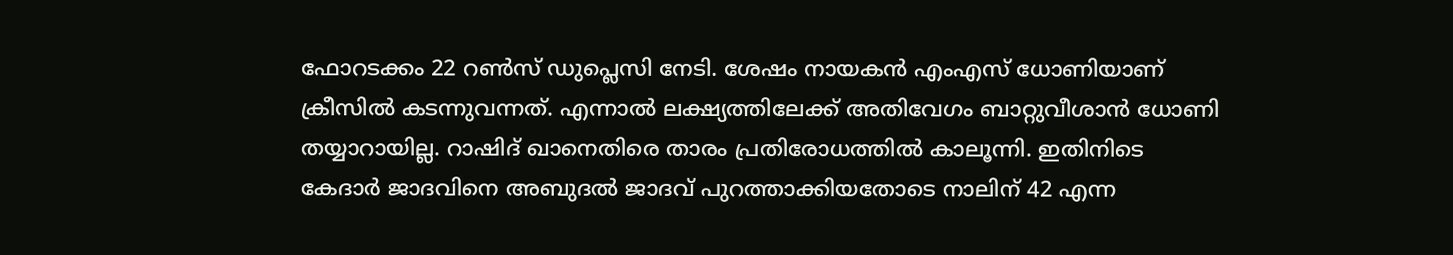ഫോറടക്കം 22 റണ്‍സ് ഡുപ്ലെസി നേടി. ശേഷം നായകന്‍ എംഎസ് ധോണിയാണ് ക്രീസില്‍ കടന്നുവന്നത്. എന്നാല്‍ ലക്ഷ്യത്തിലേക്ക് അതിവേഗം ബാറ്റുവീശാന്‍ ധോണി തയ്യാറായില്ല. റാഷിദ് ഖാനെതിരെ താരം പ്രതിരോധത്തില്‍ കാലൂന്നി. ഇതിനിടെ കേദാര്‍ ജാദവിനെ അബുദല്‍ ജാദവ് പുറത്താക്കിയതോടെ നാലിന് 42 എന്ന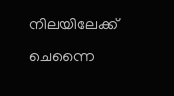നിലയിലേക്ക് ചെന്നൈ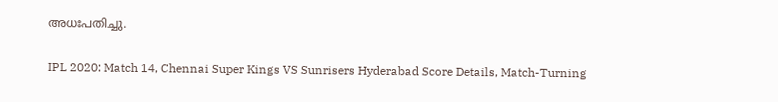അധഃപതിച്ചു.

IPL 2020: Match 14, Chennai Super Kings VS Sunrisers Hyderabad Score Details, Match-Turning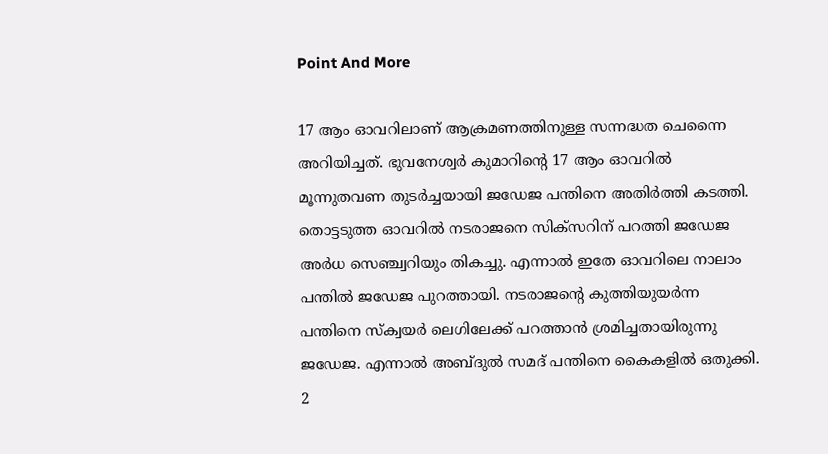Point And More

17 ആം ഓവറിലാണ് ആക്രമണത്തിനുള്ള സന്നദ്ധത ചെന്നൈ അറിയിച്ചത്. ഭുവനേശ്വര്‍ കുമാറിന്റെ 17 ആം ഓവറില്‍ മൂന്നുതവണ തുടര്‍ച്ചയായി ജഡേജ പന്തിനെ അതിര്‍ത്തി കടത്തി. തൊട്ടടുത്ത ഓവറില്‍ നടരാജനെ സിക്‌സറിന് പറത്തി ജഡേജ അര്‍ധ സെഞ്ച്വറിയും തികച്ചു. എന്നാല്‍ ഇതേ ഓവറിലെ നാലാം പന്തില്‍ ജഡേജ പുറത്തായി. നടരാജന്റെ കുത്തിയുയര്‍ന്ന പന്തിനെ സ്‌ക്വയര്‍ ലെഗിലേക്ക് പറത്താന്‍ ശ്രമിച്ചതായിരുന്നു ജഡേജ. എന്നാല്‍ അബ്ദുല്‍ സമദ് പന്തിനെ കൈകളില്‍ ഒതുക്കി. 2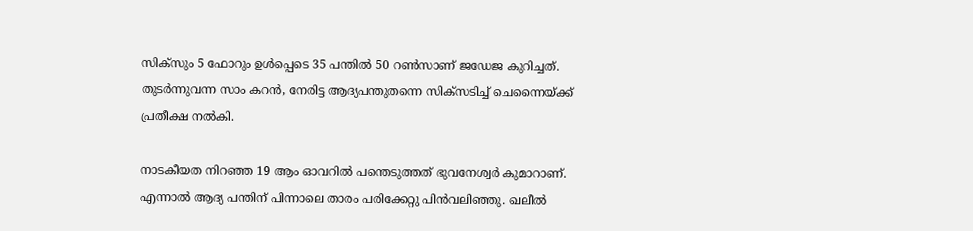സിക്‌സും 5 ഫോറും ഉള്‍പ്പെടെ 35 പന്തില്‍ 50 റണ്‍സാണ് ജഡേജ കുറിച്ചത്. തുടര്‍ന്നുവന്ന സാം കറന്‍, നേരിട്ട ആദ്യപന്തുതന്നെ സിക്‌സടിച്ച് ചെന്നൈയ്ക്ക് പ്രതീക്ഷ നല്‍കി.

നാടകീയത നിറഞ്ഞ 19 ആം ഓവറില്‍ പന്തെടുത്തത് ഭുവനേശ്വര്‍ കുമാറാണ്. എന്നാല്‍ ആദ്യ പന്തിന് പിന്നാലെ താരം പരിക്കേറ്റു പിന്‍വലിഞ്ഞു. ഖലീല്‍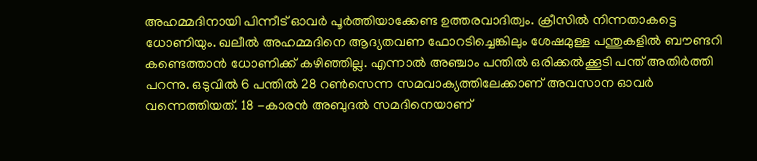അഹമ്മദിനായി പിന്നീട് ഓവര്‍ പൂര്‍ത്തിയാക്കേണ്ട ഉത്തരവാദിത്വം. ക്രീസില്‍ നിന്നതാകട്ടെ ധോണിയും. ഖലീല്‍ അഹമ്മദിനെ ആദ്യതവണ ഫോറടിച്ചെങ്കിലും ശേഷമുള്ള പന്തുകളില്‍ ബൗണ്ടറി കണ്ടെത്താന്‍ ധോണിക്ക് കഴിഞ്ഞില്ല. എന്നാല്‍ അഞ്ചാം പന്തില്‍ ഒരിക്കല്‍ക്കൂടി പന്ത് അതിര്‍ത്തി പറന്നു. ഒടുവില്‍ 6 പന്തില്‍ 28 റണ്‍സെന്ന സമവാക്യത്തിലേക്കാണ് അവസാന ഓവര്‍ വന്നെത്തിയത്. 18 -കാരന്‍ അബുദല്‍ സമദിനെയാണ്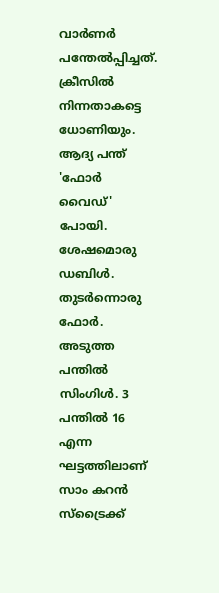വാര്‍ണര്‍ പന്തേല്‍പ്പിച്ചത്. ക്രീസില്‍ നിന്നതാകട്ടെ ധോണിയും. ആദ്യ പന്ത് 'ഫോര്‍ വൈഡ്' പോയി. ശേഷമൊരു ഡബിള്‍. തുടർന്നൊരു ഫോർ. അടുത്ത പന്തിൽ സിംഗിൾ. 3 പന്തിൽ 16 എന്ന ഘട്ടത്തിലാണ് സാം കറൻ സ്ട്രൈക്ക്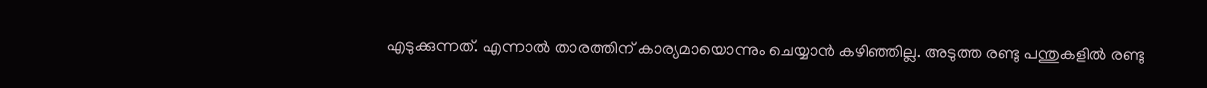എടുക്കുന്നത്. എന്നാൽ താരത്തിന് കാര്യമായൊന്നും ചെയ്യാൻ കഴിഞ്ഞില്ല. അടുത്ത രണ്ടു പന്തുകളിൽ രണ്ടു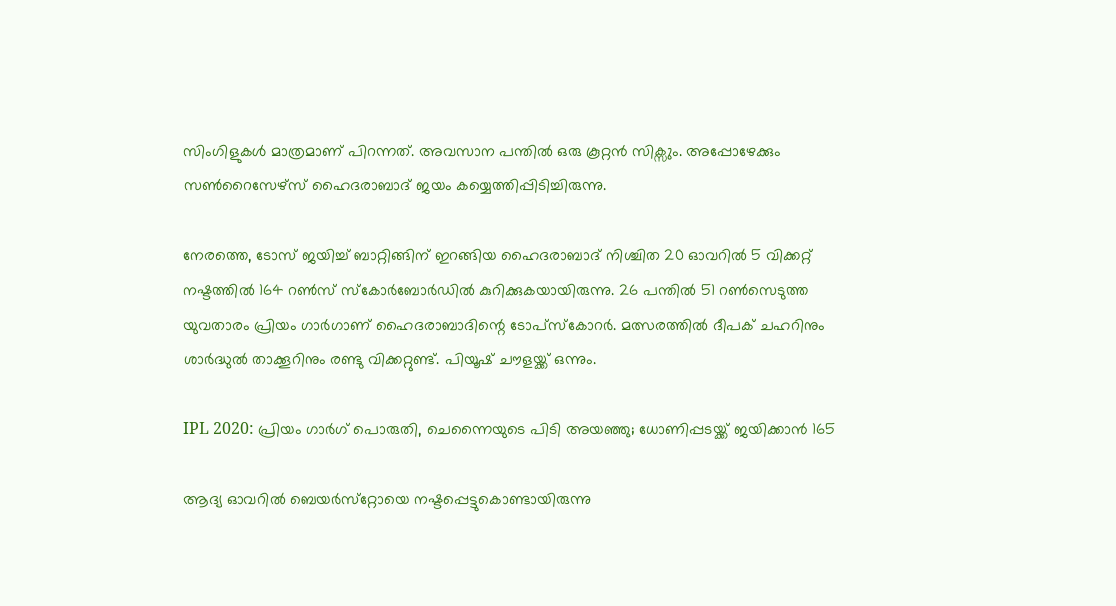സിംഗിളുകൾ മാത്രമാണ് പിറന്നത്. അവസാന പന്തിൽ ഒരു കൂറ്റൻ സിക്സും. അപ്പോഴേക്കും സൺറൈസേഴ്സ് ഹൈദരാബാദ് ജയം കയ്യെത്തിപ്പിടിച്ചിരുന്നു.

നേരത്തെ, ടോസ് ജയിച്ച് ബാറ്റിങ്ങിന് ഇറങ്ങിയ ഹൈദരാബാദ് നിശ്ചിത 20 ഓവറില്‍ 5 വിക്കറ്റ് നഷ്ടത്തില്‍ 164 റണ്‍സ് സ്‌കോര്‍ബോര്‍ഡില്‍ കുറിക്കുകയായിരുന്നു. 26 പന്തില്‍ 51 റണ്‍സെടുത്ത യുവതാരം പ്രിയം ഗാര്‍ഗാണ് ഹൈദരാബാദിന്റെ ടോപ്‌സ്‌കോറര്‍. മത്സരത്തില്‍ ദീപക് ചഹറിനും ശാര്‍ദ്ധുല്‍ താക്കൂറിനും രണ്ടു വിക്കറ്റുണ്ട്. പിയൂഷ് ചൗളയ്ക്ക് ഒന്നും.

IPL 2020: പ്രിയം ഗാര്‍ഗ് പൊരുതി, ചെന്നൈയുടെ പിടി അയഞ്ഞു; ധോണിപ്പടയ്ക്ക് ജയിക്കാന്‍ 165

ആദ്യ ഓവറില്‍ ബെയര്‍സ്‌റ്റോയെ നഷ്ടപ്പെട്ടുകൊണ്ടായിരുന്നു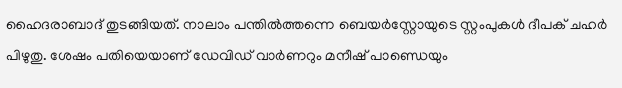ഹൈദരാബാദ് തുടങ്ങിയത്. നാലാം പന്തില്‍ത്തന്നെ ബെയര്‍‌സ്റ്റോയുടെ സ്റ്റംപുകള്‍ ദീപക് ചഹര്‍ പിഴുതു. ശേഷം പതിയെയാണ് ഡേവിഡ് വാര്‍ണറും മനീഷ് പാണ്ഡെയും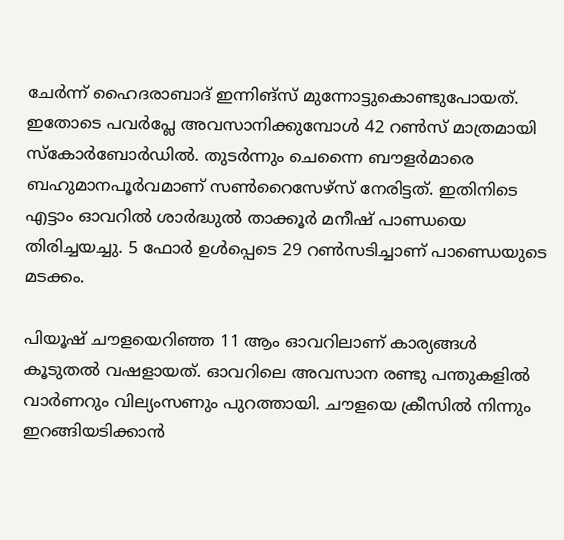ചേര്‍ന്ന് ഹൈദരാബാദ് ഇന്നിങ്‌സ് മുന്നോട്ടുകൊണ്ടുപോയത്. ഇതോടെ പവര്‍പ്ലേ അവസാനിക്കുമ്പോള്‍ 42 റണ്‍സ് മാത്രമായി സ്‌കോര്‍ബോര്‍ഡില്‍. തുടര്‍ന്നും ചെന്നൈ ബൗളര്‍മാരെ ബഹുമാനപൂര്‍വമാണ് സണ്‍റൈസേഴ്‌സ് നേരിട്ടത്. ഇതിനിടെ എട്ടാം ഓവറില്‍ ശാര്‍ദ്ധുല്‍ താക്കൂര്‍ മനീഷ് പാണ്ഡയെ തിരിച്ചയച്ചു. 5 ഫോര്‍ ഉള്‍പ്പെടെ 29 റണ്‍സടിച്ചാണ് പാണ്ഡെയുടെ മടക്കം.

പിയൂഷ് ചൗളയെറിഞ്ഞ 11 ആം ഓവറിലാണ് കാര്യങ്ങള്‍ കൂടുതല്‍ വഷളായത്. ഓവറിലെ അവസാന രണ്ടു പന്തുകളില്‍ വാര്‍ണറും വില്യംസണും പുറത്തായി. ചൗളയെ ക്രീസില്‍ നിന്നും ഇറങ്ങിയടിക്കാന്‍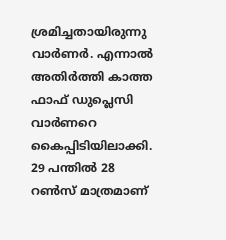ശ്രമിച്ചതായിരുന്നു വാര്‍ണര്‍. എന്നാല്‍ അതിര്‍ത്തി കാത്ത ഫാഫ് ഡുപ്ലെസി വാര്‍ണറെ കൈപ്പിടിയിലാക്കി. 29 പന്തില്‍ 28 റണ്‍സ് മാത്രമാണ്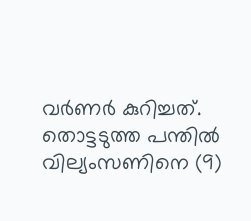വര്‍ണര്‍ കുറിച്ചത്. തൊട്ടടുത്ത പന്തില്‍ വില്യംസണിനെ (9)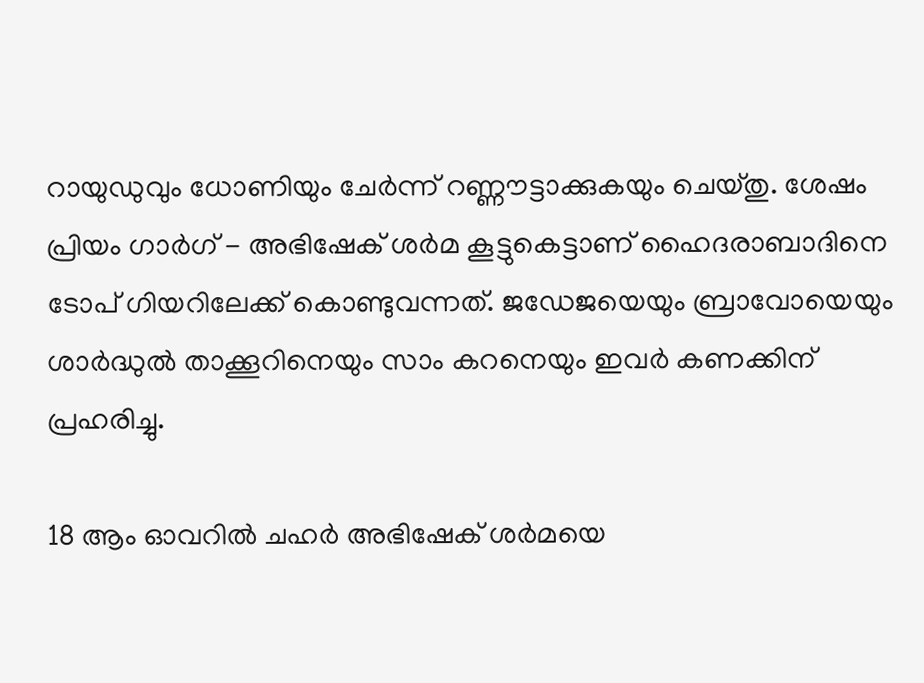റായുഡുവും ധോണിയും ചേര്‍ന്ന് റണ്ണൗട്ടാക്കുകയും ചെയ്തു. ശേഷം പ്രിയം ഗാര്‍ഗ് - അഭിഷേക് ശര്‍മ കൂട്ടുകെട്ടാണ് ഹൈദരാബാദിനെ ടോപ് ഗിയറിലേക്ക് കൊണ്ടുവന്നത്. ജഡേജയെയും ബ്രാവോയെയും ശാര്‍ദ്ധുല്‍ താക്കൂറിനെയും സാം കറനെയും ഇവര്‍ കണക്കിന് പ്രഹരിച്ചു.

18 ആം ഓവറില്‍ ചഹര്‍ അഭിഷേക് ശര്‍മയെ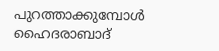പുറത്താക്കുമ്പോള്‍ ഹൈദരാബാദ്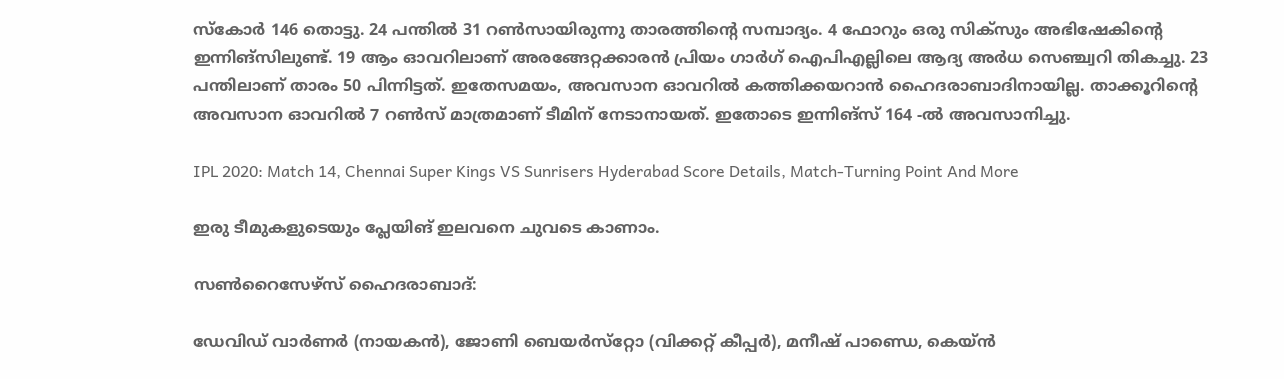സ്‌കോര്‍ 146 തൊട്ടു. 24 പന്തില്‍ 31 റണ്‍സായിരുന്നു താരത്തിന്റെ സമ്പാദ്യം. 4 ഫോറും ഒരു സിക്‌സും അഭിഷേകിന്റെ ഇന്നിങ്‌സിലുണ്ട്. 19 ആം ഓവറിലാണ് അരങ്ങേറ്റക്കാരന്‍ പ്രിയം ഗാര്‍ഗ് ഐപിഎല്ലിലെ ആദ്യ അര്‍ധ സെഞ്ച്വറി തികച്ചു. 23 പന്തിലാണ് താരം 50 പിന്നിട്ടത്. ഇതേസമയം, അവസാന ഓവറില്‍ കത്തിക്കയറാന്‍ ഹൈദരാബാദിനായില്ല. താക്കൂറിന്റെ അവസാന ഓവറില്‍ 7 റണ്‍സ് മാത്രമാണ് ടീമിന് നേടാനായത്. ഇതോടെ ഇന്നിങ്‌സ് 164 -ല്‍ അവസാനിച്ചു.

IPL 2020: Match 14, Chennai Super Kings VS Sunrisers Hyderabad Score Details, Match-Turning Point And More

ഇരു ടീമുകളുടെയും പ്ലേയിങ് ഇലവനെ ചുവടെ കാണാം.

സണ്‍റൈസേഴ്‌സ് ഹൈദരാബാദ്:

ഡേവിഡ് വാര്‍ണര്‍ (നായകന്‍), ജോണി ബെയര്‍സ്‌റ്റോ (വിക്കറ്റ് കീപ്പര്‍), മനീഷ് പാണ്ഡെ, കെയ്ന്‍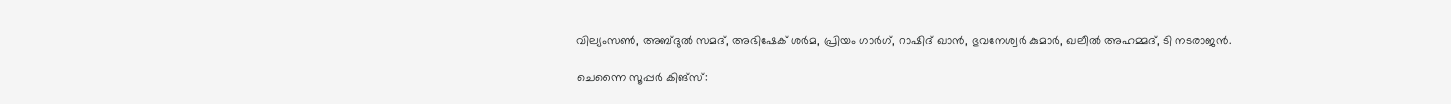വില്യംസണ്‍, അബ്ദുല്‍ സമദ്, അഭിഷേക് ശര്‍മ, പ്രിയം ഗാര്‍ഗ്, റാഷിദ് ഖാന്‍, ഭുവനേശ്വര്‍ കുമാര്‍, ഖലീല്‍ അഹമ്മദ്, ടി നടരാജന്‍.

ചെന്നൈ സൂപ്പര്‍ കിങ്‌സ്: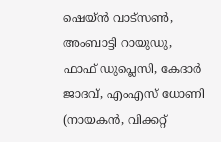ഷെയ്ന്‍ വാട്‌സണ്‍, അംബാട്ടി റായുഡു, ഫാഫ് ഡുപ്ലെസി, കേദാര്‍ ജാദവ്, എംഎസ് ധോണി (നായകന്‍, വിക്കറ്റ്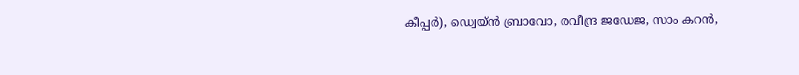കീപ്പര്‍), ഡ്വെയ്ന്‍ ബ്രാവോ, രവീന്ദ്ര ജഡേജ, സാം കറന്‍,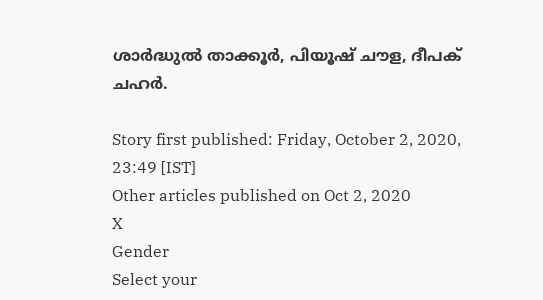ശാര്‍ദ്ധുല്‍ താക്കൂര്‍, പിയൂഷ് ചൗള, ദീപക് ചഹര്‍.

Story first published: Friday, October 2, 2020, 23:49 [IST]
Other articles published on Oct 2, 2020
X
Gender
Select your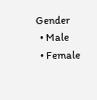Gender
  • Male
  • Female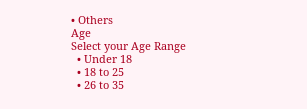• Others
Age
Select your Age Range
  • Under 18
  • 18 to 25
  • 26 to 35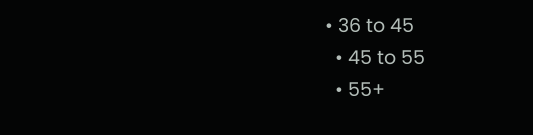• 36 to 45
  • 45 to 55
  • 55+